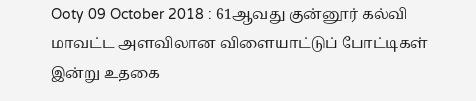Ooty 09 October 2018 : 61ஆவது குன்னூர் கல்வி மாவட்ட அளவிலான விளையாட்டுப் போட்டிகள் இன்று உதகை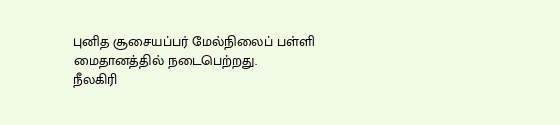புனித சூசையப்பர் மேல்நிலைப் பள்ளி மைதானத்தில் நடைபெற்றது.
நீலகிரி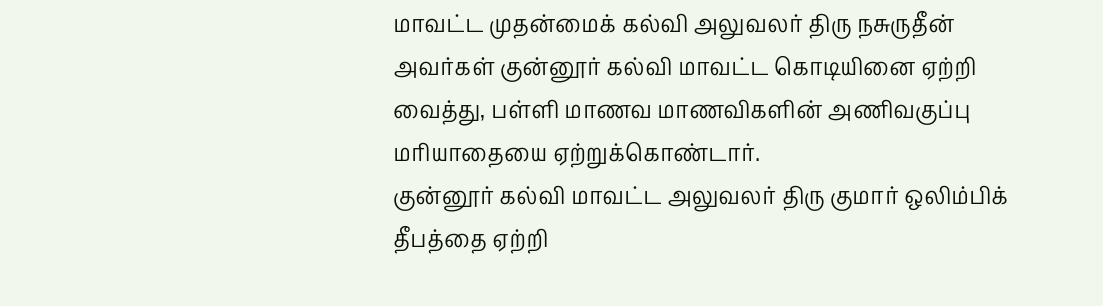மாவட்ட முதன்மைக் கல்வி அலுவலர் திரு நசுருதீன் அவர்கள் குன்னூர் கல்வி மாவட்ட கொடியினை ஏற்றி வைத்து, பள்ளி மாணவ மாணவிகளின் அணிவகுப்பு மரியாதையை ஏற்றுக்கொண்டார்.
குன்னூர் கல்வி மாவட்ட அலுவலர் திரு குமார் ஒலிம்பிக் தீபத்தை ஏற்றி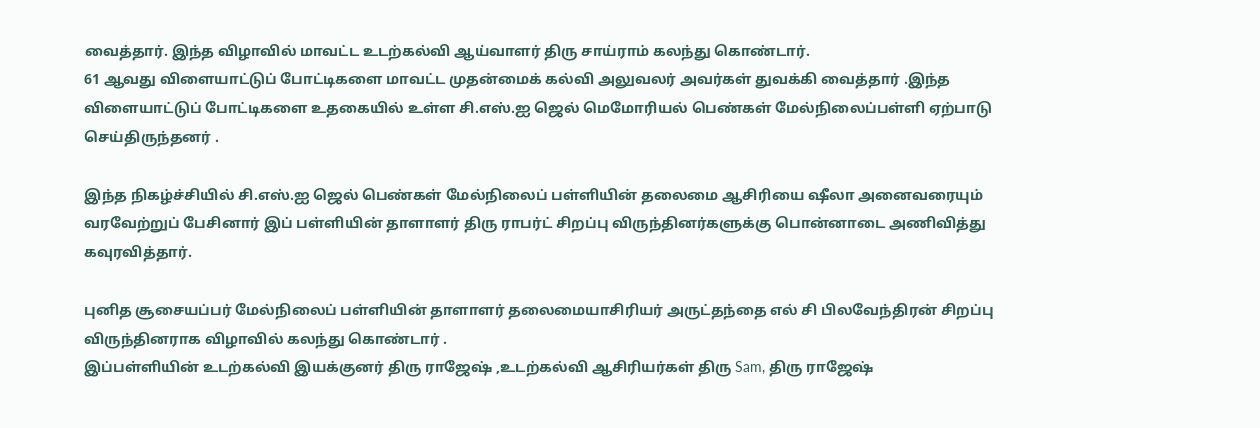வைத்தார். இந்த விழாவில் மாவட்ட உடற்கல்வி ஆய்வாளர் திரு சாய்ராம் கலந்து கொண்டார்.
61 ஆவது விளையாட்டுப் போட்டிகளை மாவட்ட முதன்மைக் கல்வி அலுவலர் அவர்கள் துவக்கி வைத்தார் .இந்த விளையாட்டுப் போட்டிகளை உதகையில் உள்ள சி.எஸ்.ஐ ஜெல் மெமோரியல் பெண்கள் மேல்நிலைப்பள்ளி ஏற்பாடு செய்திருந்தனர் .

இந்த நிகழ்ச்சியில் சி.எஸ்.ஐ ஜெல் பெண்கள் மேல்நிலைப் பள்ளியின் தலைமை ஆசிரியை ஷீலா அனைவரையும் வரவேற்றுப் பேசினார் இப் பள்ளியின் தாளாளர் திரு ராபர்ட் சிறப்பு விருந்தினர்களுக்கு பொன்னாடை அணிவித்து கவுரவித்தார்.

புனித சூசையப்பர் மேல்நிலைப் பள்ளியின் தாளாளர் தலைமையாசிரியர் அருட்தந்தை எல் சி பிலவேந்திரன் சிறப்பு விருந்தினராக விழாவில் கலந்து கொண்டார் .
இப்பள்ளியின் உடற்கல்வி இயக்குனர் திரு ராஜேஷ் ,உடற்கல்வி ஆசிரியர்கள் திரு Sam, திரு ராஜேஷ்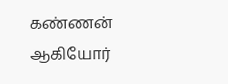கண்ணன் ஆகியோர்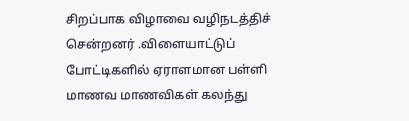சிறப்பாக விழாவை வழிநடத்திச் சென்றனர் .விளையாட்டுப் போட்டிகளில் ஏராளமான பள்ளி மாணவ மாணவிகள் கலந்து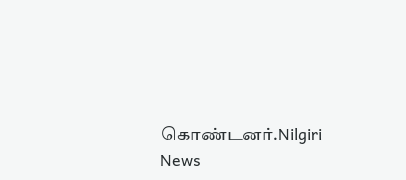கொண்டனர்.Nilgiri News